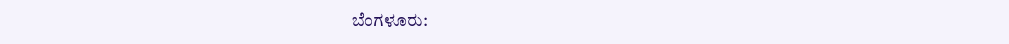ಬೆಂಗಳೂರು: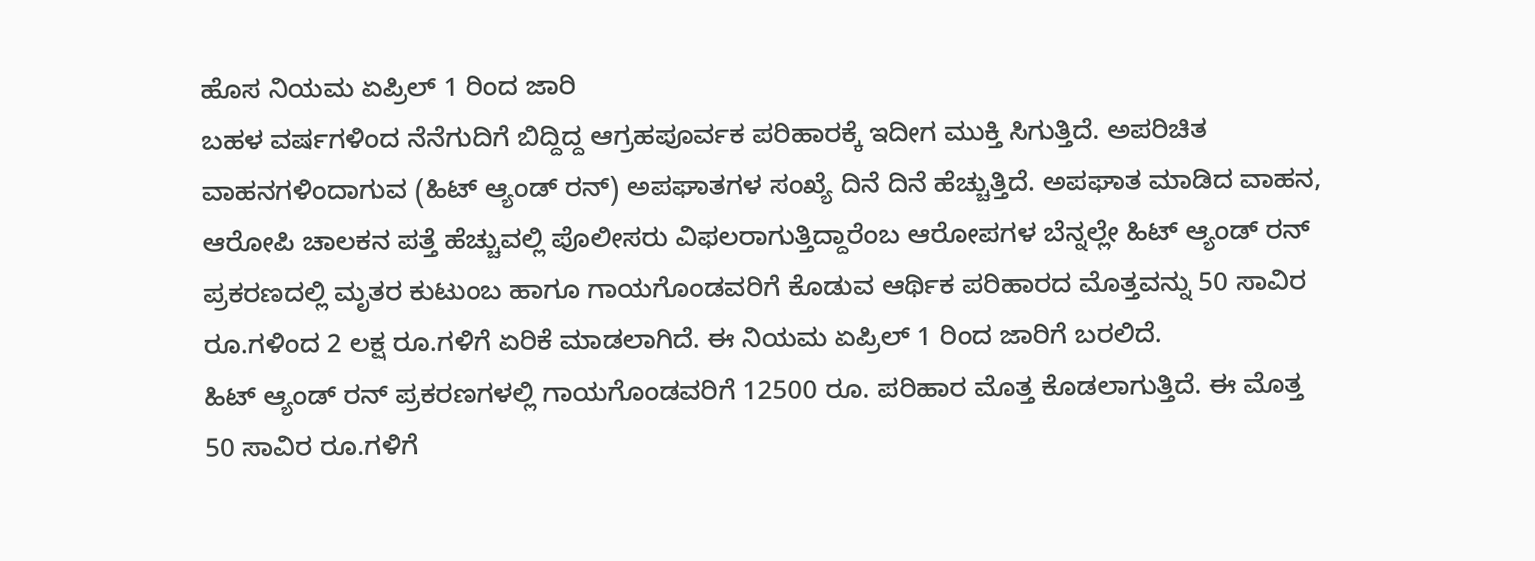ಹೊಸ ನಿಯಮ ಏಪ್ರಿಲ್ 1 ರಿಂದ ಜಾರಿ
ಬಹಳ ವರ್ಷಗಳಿಂದ ನೆನೆಗುದಿಗೆ ಬಿದ್ದಿದ್ದ ಆಗ್ರಹಪೂರ್ವಕ ಪರಿಹಾರಕ್ಕೆ ಇದೀಗ ಮುಕ್ತಿ ಸಿಗುತ್ತಿದೆ. ಅಪರಿಚಿತ ವಾಹನಗಳಿಂದಾಗುವ (ಹಿಟ್ ಆ್ಯಂಡ್ ರನ್) ಅಪಘಾತಗಳ ಸಂಖ್ಯೆ ದಿನೆ ದಿನೆ ಹೆಚ್ಚುತ್ತಿದೆ. ಅಪಘಾತ ಮಾಡಿದ ವಾಹನ, ಆರೋಪಿ ಚಾಲಕನ ಪತ್ತೆ ಹೆಚ್ಚುವಲ್ಲಿ ಪೊಲೀಸರು ವಿಫಲರಾಗುತ್ತಿದ್ದಾರೆಂಬ ಆರೋಪಗಳ ಬೆನ್ನಲ್ಲೇ ಹಿಟ್ ಆ್ಯಂಡ್ ರನ್ ಪ್ರಕರಣದಲ್ಲಿ ಮೃತರ ಕುಟುಂಬ ಹಾಗೂ ಗಾಯಗೊಂಡವರಿಗೆ ಕೊಡುವ ಆರ್ಥಿಕ ಪರಿಹಾರದ ಮೊತ್ತವನ್ನು 50 ಸಾವಿರ ರೂ.ಗಳಿಂದ 2 ಲಕ್ಷ ರೂ.ಗಳಿಗೆ ಏರಿಕೆ ಮಾಡಲಾಗಿದೆ. ಈ ನಿಯಮ ಏಪ್ರಿಲ್ 1 ರಿಂದ ಜಾರಿಗೆ ಬರಲಿದೆ.
ಹಿಟ್ ಆ್ಯಂಡ್ ರನ್ ಪ್ರಕರಣಗಳಲ್ಲಿ ಗಾಯಗೊಂಡವರಿಗೆ 12500 ರೂ. ಪರಿಹಾರ ಮೊತ್ತ ಕೊಡಲಾಗುತ್ತಿದೆ. ಈ ಮೊತ್ತ 50 ಸಾವಿರ ರೂ.ಗಳಿಗೆ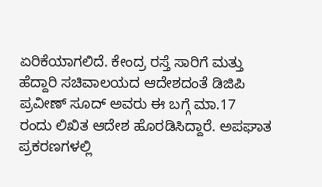ಏರಿಕೆಯಾಗಲಿದೆ. ಕೇಂದ್ರ ರಸ್ತೆ ಸಾರಿಗೆ ಮತ್ತು ಹೆದ್ದಾರಿ ಸಚಿವಾಲಯದ ಆದೇಶದಂತೆ ಡಿಜಿಪಿ ಪ್ರವೀಣ್ ಸೂದ್ ಅವರು ಈ ಬಗ್ಗೆ ಮಾ.17 ರಂದು ಲಿಖಿತ ಆದೇಶ ಹೊರಡಿಸಿದ್ದಾರೆ. ಅಪಘಾತ ಪ್ರಕರಣಗಳಲ್ಲಿ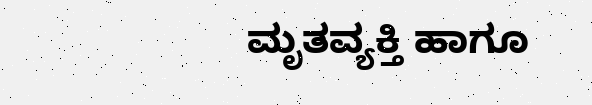ಮೃತವ್ಯಕ್ತಿ ಹಾಗೂ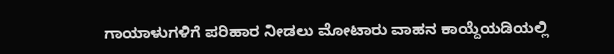ಗಾಯಾಳುಗಳಿಗೆ ಪರಿಹಾರ ನೀಡಲು ಮೋಟಾರು ವಾಹನ ಕಾಯ್ದೆಯಡಿಯಲ್ಲಿ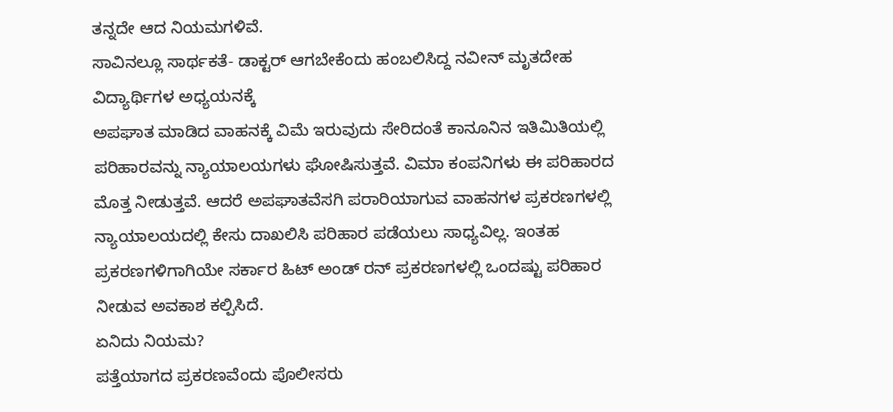ತನ್ನದೇ ಆದ ನಿಯಮಗಳಿವೆ.
ಸಾವಿನಲ್ಲೂ ಸಾರ್ಥಕತೆ- ಡಾಕ್ಟರ್ ಆಗಬೇಕೆಂದು ಹಂಬಲಿಸಿದ್ದ ನವೀನ್ ಮೃತದೇಹ ವಿದ್ಯಾರ್ಥಿಗಳ ಅಧ್ಯಯನಕ್ಕೆ
ಅಪಘಾತ ಮಾಡಿದ ವಾಹನಕ್ಕೆ ವಿಮೆ ಇರುವುದು ಸೇರಿದಂತೆ ಕಾನೂನಿನ ಇತಿಮಿತಿಯಲ್ಲಿ ಪರಿಹಾರವನ್ನು ನ್ಯಾಯಾಲಯಗಳು ಘೋಷಿಸುತ್ತವೆ. ವಿಮಾ ಕಂಪನಿಗಳು ಈ ಪರಿಹಾರದ ಮೊತ್ತ ನೀಡುತ್ತವೆ. ಆದರೆ ಅಪಘಾತವೆಸಗಿ ಪರಾರಿಯಾಗುವ ವಾಹನಗಳ ಪ್ರಕರಣಗಳಲ್ಲಿ ನ್ಯಾಯಾಲಯದಲ್ಲಿ ಕೇಸು ದಾಖಲಿಸಿ ಪರಿಹಾರ ಪಡೆಯಲು ಸಾಧ್ಯವಿಲ್ಲ. ಇಂತಹ ಪ್ರಕರಣಗಳಿಗಾಗಿಯೇ ಸರ್ಕಾರ ಹಿಟ್ ಅಂಡ್ ರನ್ ಪ್ರಕರಣಗಳಲ್ಲಿ ಒಂದಷ್ಟು ಪರಿಹಾರ ನೀಡುವ ಅವಕಾಶ ಕಲ್ಪಿಸಿದೆ.
ಏನಿದು ನಿಯಮ?
ಪತ್ತೆಯಾಗದ ಪ್ರಕರಣವೆಂದು ಪೊಲೀಸರು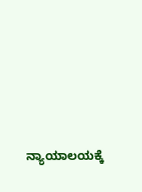ನ್ಯಾಯಾಲಯಕ್ಕೆ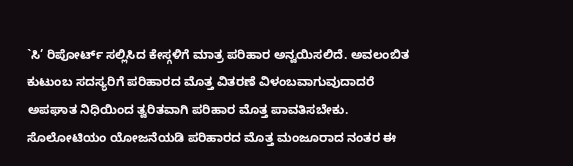`ಸಿ’ ರಿಪೋರ್ಟ್ ಸಲ್ಲಿಸಿದ ಕೇಸ್ಗಳಿಗೆ ಮಾತ್ರ ಪರಿಹಾರ ಅನ್ವಯಿಸಲಿದೆ. ಅವಲಂಬಿತ ಕುಟುಂಬ ಸದಸ್ಯರಿಗೆ ಪರಿಹಾರದ ಮೊತ್ತ ವಿತರಣೆ ವಿಳಂಬವಾಗುವುದಾದರೆ ಅಪಘಾತ ನಿಧಿಯಿಂದ ತ್ವರಿತವಾಗಿ ಪರಿಹಾರ ಮೊತ್ತ ಪಾವತಿಸಬೇಕು. ಸೊಲೋಟಿಯಂ ಯೋಜನೆಯಡಿ ಪರಿಹಾರದ ಮೊತ್ತ ಮಂಜೂರಾದ ನಂತರ ಈ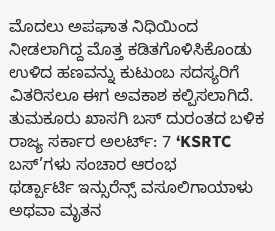ಮೊದಲು ಅಪಘಾತ ನಿಧಿಯಿಂದ ನೀಡಲಾಗಿದ್ದ ಮೊತ್ತ ಕಡಿತಗೊಳಿಸಿಕೊಂಡು ಉಳಿದ ಹಣವನ್ನು ಕುಟುಂಬ ಸದಸ್ಯರಿಗೆ ವಿತರಿಸಲೂ ಈಗ ಅವಕಾಶ ಕಲ್ಪಿಸಲಾಗಿದೆ.
ತುಮಕೂರು ಖಾಸಗಿ ಬಸ್ ದುರಂತದ ಬಳಿಕ ರಾಜ್ಯ ಸರ್ಕಾರ ಅಲರ್ಟ್: 7 ‘KSRTC ಬಸ್’ಗಳು ಸಂಚಾರ ಆರಂಭ
ಥರ್ಡ್ಪಾರ್ಟಿ ಇನ್ಸುರೆನ್ಸ್ ವಸೂಲಿಗಾಯಾಳು ಅಥವಾ ಮೃತನ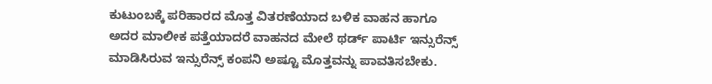ಕುಟುಂಬಕ್ಕೆ ಪರಿಹಾರದ ಮೊತ್ತ ವಿತರಣೆಯಾದ ಬಳಿಕ ವಾಹನ ಹಾಗೂ ಅದರ ಮಾಲೀಕ ಪತ್ತೆಯಾದರೆ ವಾಹನದ ಮೇಲೆ ಥರ್ಡ್ ಪಾರ್ಟಿ ಇನ್ಸುರೆನ್ಸ್ ಮಾಡಿಸಿರುವ ಇನ್ಸುರೆನ್ಸ್ ಕಂಪನಿ ಅಷ್ಟೂ ಮೊತ್ತವನ್ನು ಪಾವತಿಸಬೇಕು.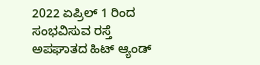2022 ಏಪ್ರಿಲ್ 1 ರಿಂದ ಸಂಭವಿಸುವ ರಸ್ತೆ ಅಪಘಾತದ ಹಿಟ್ ಆ್ಯಂಡ್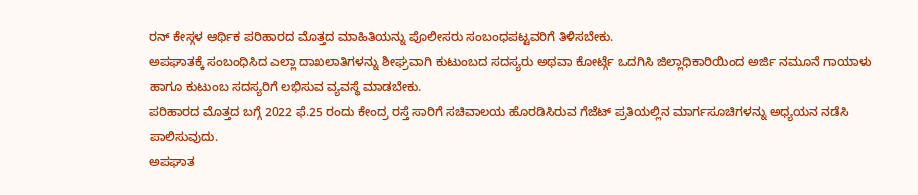ರನ್ ಕೇಸ್ಗಳ ಆರ್ಥಿಕ ಪರಿಹಾರದ ಮೊತ್ತದ ಮಾಹಿತಿಯನ್ನು ಪೊಲೀಸರು ಸಂಬಂಧಪಟ್ಟವರಿಗೆ ತಿಳಿಸಬೇಕು.
ಅಪಘಾತಕ್ಕೆ ಸಂಬಂಧಿಸಿದ ಎಲ್ಲಾ ದಾಖಲಾತಿಗಳನ್ನು ಶೀಘ್ರವಾಗಿ ಕುಟುಂಬದ ಸದಸ್ಯರು ಅಥವಾ ಕೋರ್ಟ್ಗೆ ಒದಗಿಸಿ ಜಿಲ್ಲಾಧಿಕಾರಿಯಿಂದ ಅರ್ಜಿ ನಮೂನೆ ಗಾಯಾಳು ಹಾಗೂ ಕುಟುಂಬ ಸದಸ್ಯರಿಗೆ ಲಭಿಸುವ ವ್ಯವಸ್ಥೆ ಮಾಡಬೇಕು.
ಪರಿಹಾರದ ಮೊತ್ತದ ಬಗ್ಗೆ 2022 ಫೆ.25 ರಂದು ಕೇಂದ್ರ ರಸ್ತೆ ಸಾರಿಗೆ ಸಚಿವಾಲಯ ಹೊರಡಿಸಿರುವ ಗೆಜೆಟ್ ಪ್ರತಿಯಲ್ಲಿನ ಮಾರ್ಗಸೂಚಿಗಳನ್ನು ಅಧ್ಯಯನ ನಡೆಸಿ ಪಾಲಿಸುವುದು.
ಅಪಘಾತ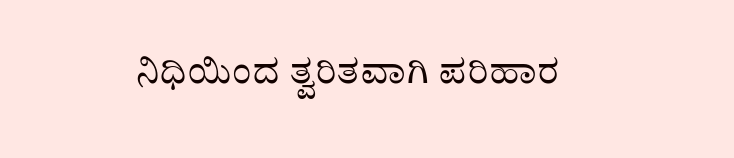ನಿಧಿಯಿಂದ ತ್ವರಿತವಾಗಿ ಪರಿಹಾರ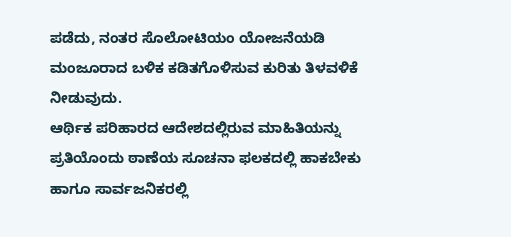ಪಡೆದು, ನಂತರ ಸೊಲೋಟಿಯಂ ಯೋಜನೆಯಡಿ ಮಂಜೂರಾದ ಬಳಿಕ ಕಡಿತಗೊಳಿಸುವ ಕುರಿತು ತಿಳವಳಿಕೆ ನೀಡುವುದು.
ಆರ್ಥಿಕ ಪರಿಹಾರದ ಆದೇಶದಲ್ಲಿರುವ ಮಾಹಿತಿಯನ್ನು ಪ್ರತಿಯೊಂದು ಠಾಣೆಯ ಸೂಚನಾ ಫಲಕದಲ್ಲಿ ಹಾಕಬೇಕು ಹಾಗೂ ಸಾರ್ವಜನಿಕರಲ್ಲಿ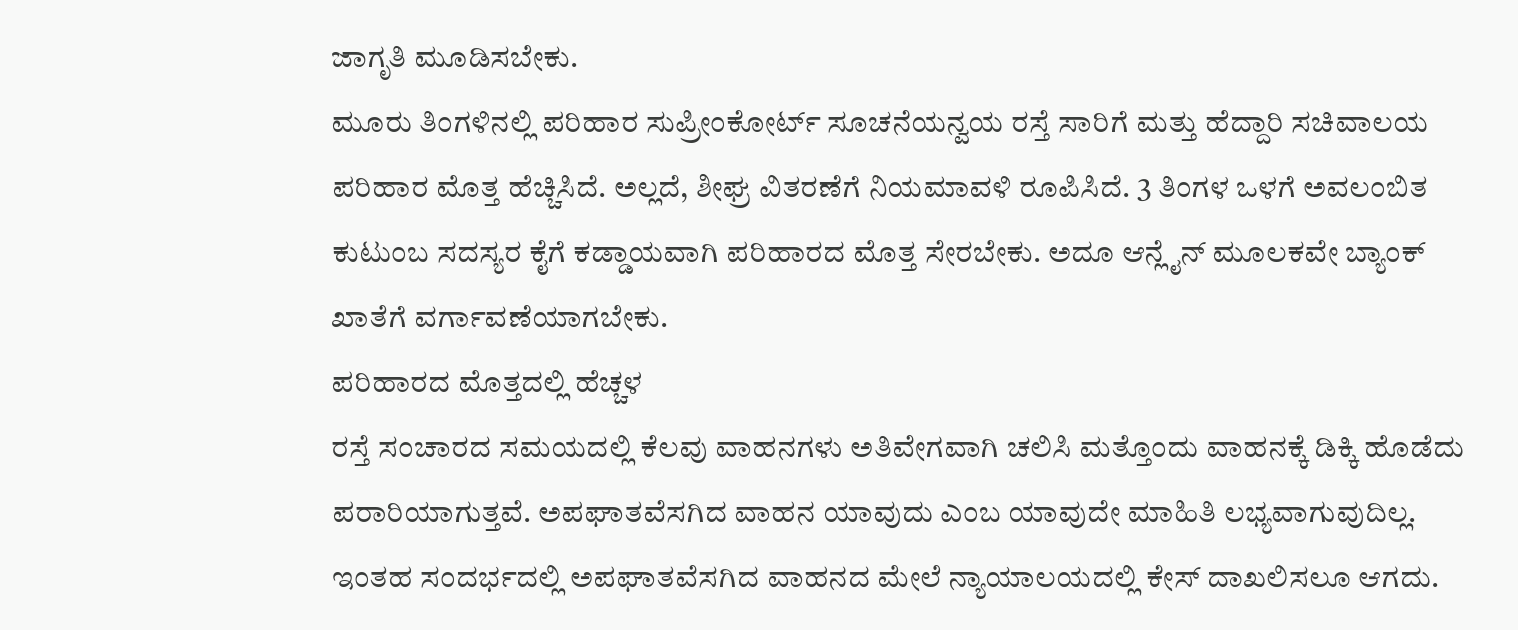ಜಾಗೃತಿ ಮೂಡಿಸಬೇಕು.
ಮೂರು ತಿಂಗಳಿನಲ್ಲಿ ಪರಿಹಾರ ಸುಪ್ರೀಂಕೋರ್ಟ್ ಸೂಚನೆಯನ್ವಯ ರಸ್ತೆ ಸಾರಿಗೆ ಮತ್ತು ಹೆದ್ದಾರಿ ಸಚಿವಾಲಯ ಪರಿಹಾರ ಮೊತ್ತ ಹೆಚ್ಚಿಸಿದೆ. ಅಲ್ಲದೆ, ಶೀಘ್ರ ವಿತರಣೆಗೆ ನಿಯಮಾವಳಿ ರೂಪಿಸಿದೆ. 3 ತಿಂಗಳ ಒಳಗೆ ಅವಲಂಬಿತ ಕುಟುಂಬ ಸದಸ್ಯರ ಕೈಗೆ ಕಡ್ಡಾಯವಾಗಿ ಪರಿಹಾರದ ಮೊತ್ತ ಸೇರಬೇಕು. ಅದೂ ಆನ್ಲೈನ್ ಮೂಲಕವೇ ಬ್ಯಾಂಕ್ ಖಾತೆಗೆ ವರ್ಗಾವಣೆಯಾಗಬೇಕು.
ಪರಿಹಾರದ ಮೊತ್ತದಲ್ಲಿ ಹೆಚ್ಚಳ
ರಸ್ತೆ ಸಂಚಾರದ ಸಮಯದಲ್ಲಿ ಕೆಲವು ವಾಹನಗಳು ಅತಿವೇಗವಾಗಿ ಚಲಿಸಿ ಮತ್ತೊಂದು ವಾಹನಕ್ಕೆ ಡಿಕ್ಕಿ ಹೊಡೆದು ಪರಾರಿಯಾಗುತ್ತವೆ. ಅಪಘಾತವೆಸಗಿದ ವಾಹನ ಯಾವುದು ಎಂಬ ಯಾವುದೇ ಮಾಹಿತಿ ಲಭ್ಯವಾಗುವುದಿಲ್ಲ. ಇಂತಹ ಸಂದರ್ಭದಲ್ಲಿ ಅಪಘಾತವೆಸಗಿದ ವಾಹನದ ಮೇಲೆ ನ್ಯಾಯಾಲಯದಲ್ಲಿ ಕೇಸ್ ದಾಖಲಿಸಲೂ ಆಗದು.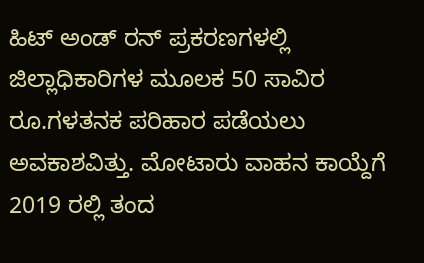ಹಿಟ್ ಅಂಡ್ ರನ್ ಪ್ರಕರಣಗಳಲ್ಲಿ ಜಿಲ್ಲಾಧಿಕಾರಿಗಳ ಮೂಲಕ 50 ಸಾವಿರ ರೂ.ಗಳತನಕ ಪರಿಹಾರ ಪಡೆಯಲು ಅವಕಾಶವಿತ್ತು. ಮೋಟಾರು ವಾಹನ ಕಾಯ್ದೆಗೆ 2019 ರಲ್ಲಿ ತಂದ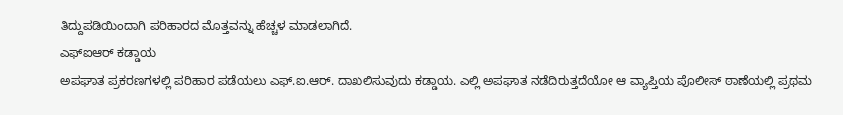ತಿದ್ದುಪಡಿಯಿಂದಾಗಿ ಪರಿಹಾರದ ಮೊತ್ತವನ್ನು ಹೆಚ್ಚಳ ಮಾಡಲಾಗಿದೆ.
ಎಫ್ಐಆರ್ ಕಡ್ಡಾಯ
ಅಪಘಾತ ಪ್ರಕರಣಗಳಲ್ಲಿ ಪರಿಹಾರ ಪಡೆಯಲು ಎಫ್.ಐ.ಆರ್. ದಾಖಲಿಸುವುದು ಕಡ್ಡಾಯ. ಎಲ್ಲಿ ಅಪಘಾತ ನಡೆದಿರುತ್ತದೆಯೋ ಆ ವ್ಯಾಪ್ತಿಯ ಪೊಲೀಸ್ ಠಾಣೆಯಲ್ಲಿ ಪ್ರಥಮ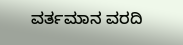ವರ್ತಮಾನ ವರದಿ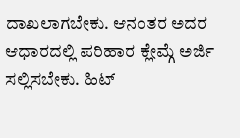ದಾಖಲಾಗಬೇಕು. ಆನಂತರ ಅದರ ಆಧಾರದಲ್ಲಿ ಪರಿಹಾರ ಕ್ಲೇಮ್ಗೆ ಅರ್ಜಿ ಸಲ್ಲಿಸಬೇಕು. ಹಿಟ್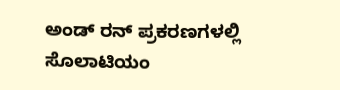ಅಂಡ್ ರನ್ ಪ್ರಕರಣಗಳಲ್ಲಿ ಸೊಲಾಟಿಯಂ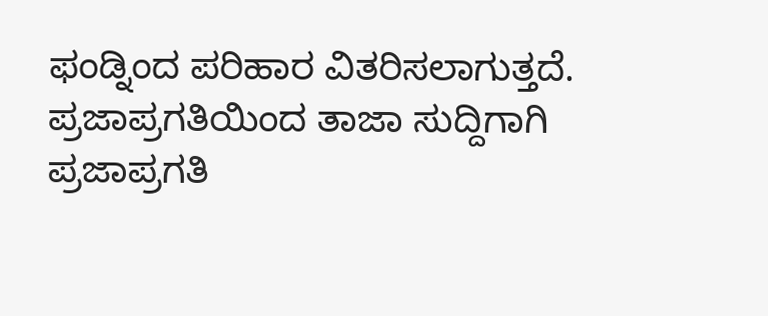ಫಂಡ್ನಿಂದ ಪರಿಹಾರ ವಿತರಿಸಲಾಗುತ್ತದೆ.
ಪ್ರಜಾಪ್ರಗತಿಯಿಂದ ತಾಜಾ ಸುದ್ದಿಗಾಗಿ ಪ್ರಜಾಪ್ರಗತಿ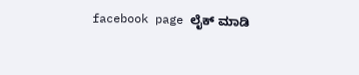facebook page ಲೈಕ್ ಮಾಡಿ